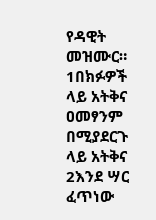የዳዊት መዝሙር።
1በክፉዎች ላይ አትቅና ዐመፃንም በሚያደርጉ ላይ አትቅና 2እንደ ሣር ፈጥነው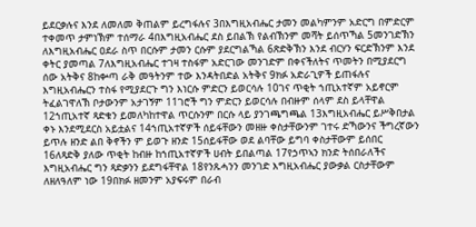ይደርቃሉና እንደ ለመለመ ቅጠልም ይረግፋሉና 3በእግዚአብሔር ታመን መልካምንም አድርግ በምድርም ተቀመጥ ታምነኽም ተሰማራ 4በእግዚአብሔር ደስ ይበልኽ የልብኽንም መሻት ይሰጥኻል 5መንገድኽን ለእግዚአብሔር ዐደራ ስጥ በርሱም ታመን ርሱም ያደርግልኻል 6ጽድቅኽን እንደ ብርሃን ፍርድኽንም እንደ ቀትር ያመጣል 7ለእግዚአብሔር ተገዛ ተስፋም አድርገው መንገድም በቀናችለትና ጥመትን በሚያደርግ ሰው አትቅና 8ከቍጣ ራቅ መዓትንም ተው እንዳትበድል አትቅና 9ክፉ አድራጊዎች ይጠፋሉና እግዚአብሔርን ተስፋ የሚያደርጉ ግን እነርሱ ምድርን ይወርሳሉ 10ገና ጥቂት ኀጢአተኛም አይኖርም ትፈልገዋለኽ ቦታውንም አታገኝም 11ገሮች ግን ምድርን ይወርሳሉ በብዙም ሰላም ደስ ይላቸዋል 12ኀጢአተኛ ጻድቁን ይመለካከተዋል ጥርሱንም በርሱ ላይ ያንገጫግጫል 13እግዚአብሔር ይሥቅበታል ቀኑ እንደሚደርስ አይቷልና 14ኀጢአተኛዎች ሰይፋቸውን መዘዙ ቀስታቸውንም ገተሩ ድኻውንና ችግረኛውን ይጥሉ ዘንድ ልበ ቅኖችን ም ይወጉ ዘንድ 15ሰይፋቸው ወደ ልባቸው ይግባ ቀስታቸውም ይሰበር 16ለጻድቅ ያለው ጥቂት ከብዙ ከኀጢአተኛዎች ሀብት ይበልጣል 17የኃጥኣን ክንድ ትሰበራለችና እግዚአብሔር ግን ጻድቃንን ይደግፋቸዋል 18የንጹሓንን መንገድ እግዚአብሔር ያውቃል ርስታቸውም ለዘለዓለም ነው 19በክፉ ዘመንም አያፍሩም በራብ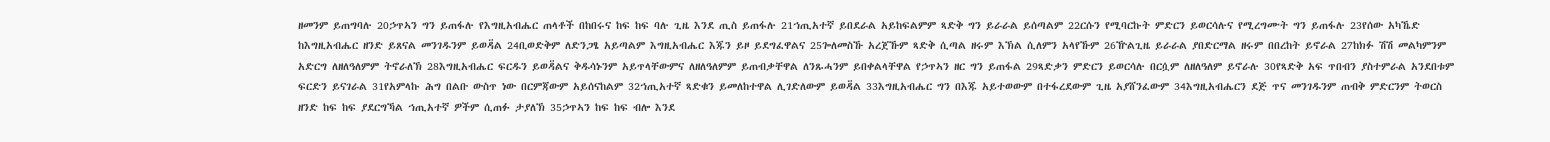ዘመንም ይጠግባሉ 20ኃጥኣን ግን ይጠፋሉ የእግዚአብሔር ጠላቶች በከበሩና ከፍ ከፍ ባሉ ጊዜ እንደ ጢስ ይጠፋሉ 21ኀጢአተኛ ይበደራል አይከፍልምም ጻድቅ ግን ይራራል ይሰጣልም 22ርሱን የሚባርኩት ምድርን ይወርሳሉና የሚረግሙት ግን ይጠፋሉ 23የሰው አካኼድ ከእግዚአብሔር ዘንድ ይጸናል መንገዱንም ይወዳ፟ል 24ቢወድቅም ለድንጋፄ አይጣልም እግዚአብሔር እጁን ይዞ ይደግፈዋልና 25ጐለመስኹ አረጀኹም ጻድቅ ሲጣል ዘሩም እኽል ሲለምን አላየኹም 26ዅልጊዜ ይራራል ያበድርማል ዘሩም በበረከት ይኖራል 27ከክፉ ሽሽ መልካምንም አድርግ ለዘለዓለምም ትኖራለኽ 28እግዚአብሔር ፍርዱን ይወዳ፟ልና ቅዱሳኑንም አይጥላቸውምና ለዘለዓለምም ይጠብቃቸዋል ለንጹሓንም ይበቀልላቸዋል የኃጥኣን ዘር ግን ይጠፋል 29ጻድቃን ምድርን ይወርሳሉ በርሷም ለዘለዓለም ይኖራሉ 30የጻድቅ አፍ ጥበብን ያስተምራል አንደበቱም ፍርድን ይናገራል 31የአምላኩ ሕግ በልቡ ውስጥ ነው በርምጃውም አይሰናከልም 32ኀጢአተኛ ጻድቁን ይመለከተዋል ሊገድለውም ይወዳ፟ል 33እግዚአብሔር ግን በእጁ አይተወውም በተፋረደውም ጊዜ አያሸንፈውም 34እግዚአብሔርን ደጅ ጥና መንገዱንም ጠብቅ ምድርንም ትወርስ ዘንድ ከፍ ከፍ ያደርግኻል ኀጢአተኛ ዎችም ሲጠፉ ታያለኽ 35ኃጥኣን ከፍ ከፍ ብሎ እንደ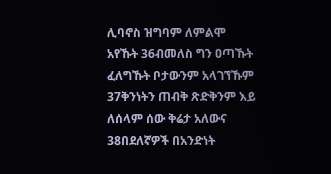ሊባኖስ ዝግባም ለምልሞ አየኹት 36ብመለስ ግን ዐጣኹት ፈለግኹት ቦታውንም አላገኘኹም 37ቅንነትን ጠብቅ ጽድቅንም እይ ለሰላም ሰው ቅሬታ አለውና 38በደለኛዎች በአንድነት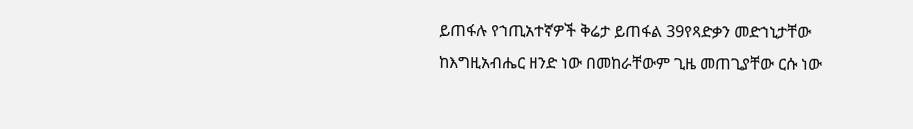ይጠፋሉ የኀጢአተኛዎች ቅሬታ ይጠፋል 39የጻድቃን መድኀኒታቸው ከእግዚአብሔር ዘንድ ነው በመከራቸውም ጊዜ መጠጊያቸው ርሱ ነው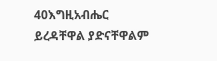40እግዚአብሔር ይረዳቸዋል ያድናቸዋልም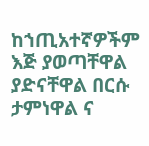ከኀጢአተኛዎችም እጅ ያወጣቸዋል ያድናቸዋል በርሱ ታምነዋል ና